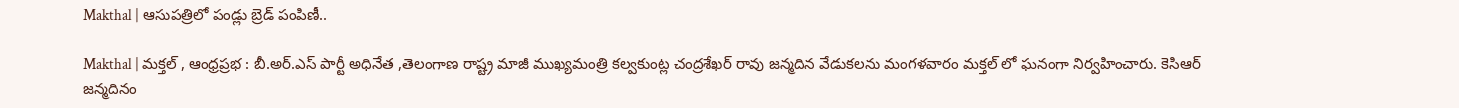Makthal | ఆసుపత్రిలో పండ్లు బ్రెడ్ పంపిణీ..

Makthal | మక్తల్ , ఆంధ్రప్రభ : బీ.అర్.ఎస్ పార్టీ అధినేత ,తెలంగాణ రాష్ట్ర మాజీ ముఖ్యమంత్రి కల్వకుంట్ల చంద్రశేఖర్ రావు జన్మదిన వేడుకలను మంగళవారం మక్తల్ లో ఘనంగా నిర్వహించారు. కెసిఆర్ జన్మదినం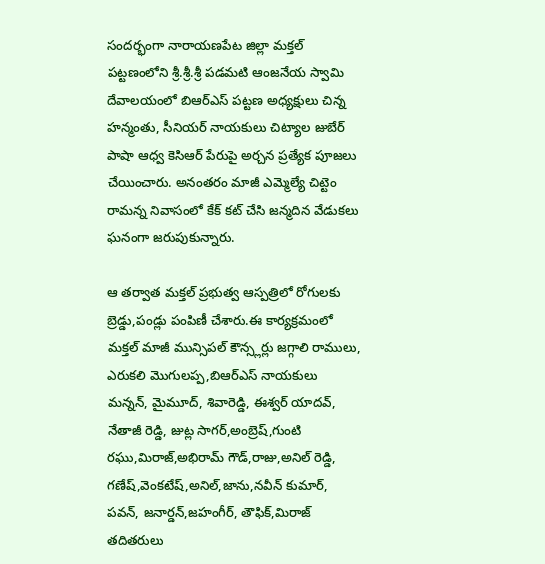సందర్భంగా నారాయణపేట జిల్లా మక్తల్ పట్టణంలోని శ్రీ.శ్రీ.శ్రీ పడమటి ఆంజనేయ స్వామి దేవాలయంలో బిఆర్ఎస్ పట్టణ అధ్యక్షులు చిన్న హన్మంతు, సీనియర్ నాయకులు చిట్యాల జుబేర్ పాషా ఆధ్వ కెసిఆర్ పేరుపై అర్చన ప్రత్యేక పూజలు చేయించారు. అనంతరం మాజీ ఎమ్మెల్యే చిట్టెం రామన్న నివాసంలో కేక్ కట్ చేసి జన్మదిన వేడుకలు ఘనంగా జరుపుకున్నారు.

ఆ తర్వాత మక్తల్ ప్రభుత్వ ఆస్పత్రిలో రోగులకు బ్రెడ్డు,పండ్లు పంపిణీ చేశారు.ఈ కార్యక్రమంలో మక్తల్ మాజీ మున్సిపల్ కౌన్స్లర్లు జగ్గాలి రాములు, ఎరుకలి మొగులప్ప,బిఆర్ఎస్ నాయకులు మన్నన్, మైమూద్, శివారెడ్డి, ఈశ్వర్ యాదవ్, నేతాజీ రెడ్డి, జుట్ల సాగర్,అంబ్రెష్,గుంటి రఘు,మిరాజ్,అభిరామ్ గౌడ్,రాజు,అనిల్ రెడ్డి, గణేష్,వెంకటేష్,అనిల్,జాను,నవీన్ కుమార్, పవన్, జనార్డన్,జహంగీర్, తౌఫిక్,మిరాజ్ తదితరులు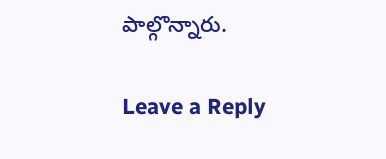పాల్గొన్నారు.

Leave a Reply